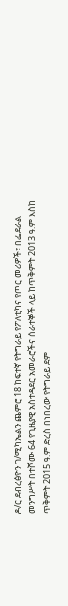ዶ/ር ደብረፅዮን ገ/ሚካኤልን ጨምሮ 18 ከፍተኛ የትግራይ የፖለቲካና የጦር መሪዎች፣ በፌደራል መንግሥት በተሾሙ 64 የጊዜያዊ አስተዳደር አመራሮችና ሰራተኞች ላይ ከጥቅምት 2013 ዓ.ም እስከ ጥቅምት 2015 ዓ.ም ድረስ በነበረው የትግራይ ደም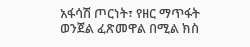አፋሳሽ ጦርነት፣ የዘር ማጥፋት ወንጀል ፈጽመዋል በሚል ክስ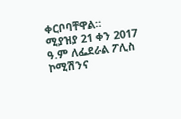ቀርቦባቸዋል።
ሚያዝያ 21 ቀን 2017 ዓ.ም ለፌደራል ፖሊስ ኮሚሽንና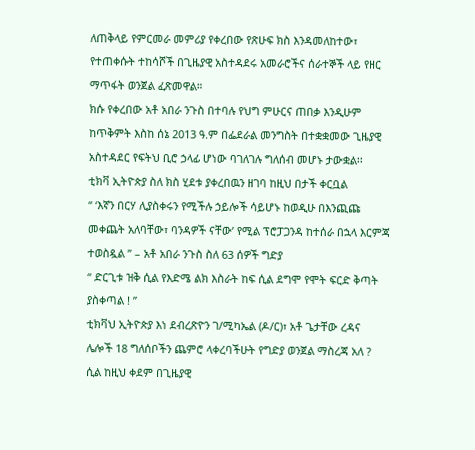ለጠቅላይ የምርመራ መምሪያ የቀረበው የጽሁፍ ክስ እንዳመለከተው፣ የተጠቀሱት ተከሳሾች በጊዜያዊ አስተዳደሩ አመራሮችና ሰራተኞች ላይ የዘር ማጥፋት ወንጀል ፈጽመዋል።
ክሱ የቀረበው አቶ አበራ ንጉስ በተባሉ የህግ ምሁርና ጠበቃ እንዲሁም ከጥቅምት እስከ ሰኔ 2013 ዓ.ም በፌደራል መንግስት በተቋቋመው ጊዜያዊ አስተዳደር የፍትህ ቢሮ ኃላፊ ሆነው ባገለገሉ ግለሰብ መሆኑ ታውቋል፡፡
ቲክቫ ኢትዮጵያ ስለ ክስ ሂደቱ ያቀረበዉን ዘገባ ከዚህ በታች ቀርቧል
“ ‘እኛን በርሃ ሊያስቀሩን የሚችሉ ኃይሎች ሳይሆኑ ከወዲሁ በእንጪጩ መቀጨት አለባቸው፣ ባንዳዎች ናቸው’ የሚል ፕሮፓጋንዳ ከተሰራ በኋላ እርምጃ ተወስዷል ” – አቶ አበራ ንጉስ ስለ 63 ሰዎች ግድያ
“ ድርጊቱ ዝቅ ሲል የእድሜ ልክ እስራት ከፍ ሲል ደግሞ የሞት ፍርድ ቅጣት ያስቀጣል ! ”
ቲክቫህ ኢትዮጵያ እነ ደብረጽዮን ገ/ሚካኤል (ዶ/ር)፣ አቶ ጌታቸው ረዳና ሌሎች 18 ግለሰቦችን ጨምሮ ላቀረባችሁት የግድያ ወንጀል ማስረጃ አለ ? ሲል ከዚህ ቀደም በጊዜያዊ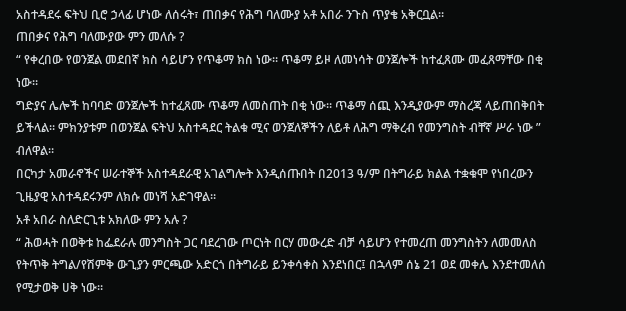አስተዳደሩ ፍትህ ቢሮ ኃላፊ ሆነው ለሰሩት፣ ጠበቃና የሕግ ባለሙያ አቶ አበራ ንጉስ ጥያቄ አቅርቧል።
ጠበቃና የሕግ ባለሙያው ምን መለሱ ?
“ የቀረበው የወንጀል መደበኛ ክስ ሳይሆን የጥቆማ ክስ ነው። ጥቆማ ይዞ ለመነሳት ወንጀሎች ከተፈጸሙ መፈጸማቸው በቂ ነው።
ግድያና ሌሎች ከባባድ ወንጀሎች ከተፈጸሙ ጥቆማ ለመስጠት በቂ ነው። ጥቆማ ሰጪ እንዲያውም ማስረጃ ላይጠበቅበት ይችላል። ምክንያቱም በወንጀል ፍትህ አስተዳደር ትልቁ ሚና ወንጀለኞችን ለይቶ ለሕግ ማቅረብ የመንግስት ብቸኛ ሥራ ነው ” ብለዋል።
በርካታ አመራኖችና ሠራተኞች አስተዳደራዊ አገልግሎት እንዲሰጡበት በ2013 ዓ/ም በትግራይ ክልል ተቋቁሞ የነበረውን ጊዜያዊ አስተዳደሩንም ለክሱ መነሻ አድገዋል።
አቶ አበራ ስለድርጊቱ አክለው ምን አሉ ?
“ ሕወሓት በወቅቱ ከፌደራሉ መንግስት ጋር ባደረገው ጦርነት በርሃ መውረድ ብቻ ሳይሆን የተመረጠ መንግስትን ለመመለስ የትጥቅ ትግል/የሽምቅ ውጊያን ምርጫው አድርጎ በትግራይ ይንቀሳቀስ እንደነበር፤ በኋላም ሰኔ 21 ወደ መቀሌ እንደተመለሰ የሚታወቅ ሀቅ ነው።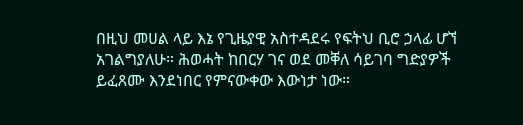በዚህ መሀል ላይ እኔ የጊዜያዊ አስተዳደሩ የፍትህ ቢሮ ኃላፊ ሆኘ አገልግያለሁ። ሕወሓት ከበርሃ ገና ወደ መቐለ ሳይገባ ግድያዎች ይፈጸሙ እንደነበር የምናውቀው እውነታ ነው።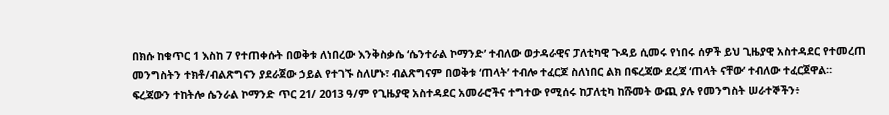በክሱ ከቁጥር 1 እስከ 7 የተጠቀሱት በወቅቱ ለነበረው እንቅስቃሴ ‘ሴንተራል ኮማንድ’ ተብለው ወታዳራዊና ፓለቲካዊ ጉዳይ ሲመሩ የነበሩ ሰዎች ይህ ጊዜያዊ አስተዳደር የተመረጠ መንግስትን ተክቶ/ብልጽግናን ያደራጀው ኃይል የተገኙ ስለሆኑ፣ ብልጽግናም በወቅቱ ‘ጠላት’ ተብሎ ተፈርጆ ስለነበር ልክ በፍረጃው ደረጃ ‘ጠላት ናቸው’ ተብለው ተፈርጀዋል።
ፍረጃውን ተከትሎ ሴንራል ኮማንድ ጥር 21/ 2013 ዓ/ም የጊዜያዊ አስተዳደር አመራሮችና ተግተው የሚሰሩ ከፓለቲካ ከሹመት ውጪ ያሉ የመንግስት ሠራተኞችን፥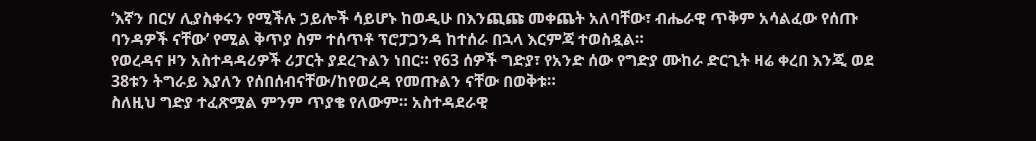‘እኛን በርሃ ሊያስቀሩን የሚችሉ ኃይሎች ሳይሆኑ ከወዲሁ በእንጪጩ መቀጨት አለባቸው፣ ብሔራዊ ጥቅም አሳልፈው የሰጡ ባንዳዎች ናቸው’ የሚል ቅጥያ ስም ተሰጥቶ ፕሮፓጋንዳ ከተሰራ በኋላ እርምጃ ተወስዷል።
የወረዳና ዞን አስተዳዳሪዎች ሪፓርት ያደረጉልን ነበር። የ63 ሰዎች ግድያ፣ የአንድ ሰው የግድያ ሙከራ ድርጊት ዛሬ ቀረበ እንጂ ወደ 38ቱን ትግራይ እያለን የሰበሰብናቸው/ከየወረዳ የመጡልን ናቸው በወቅቱ።
ስለዚህ ግድያ ተፈጽሟል ምንም ጥያቄ የለውም። አስተዳደራዊ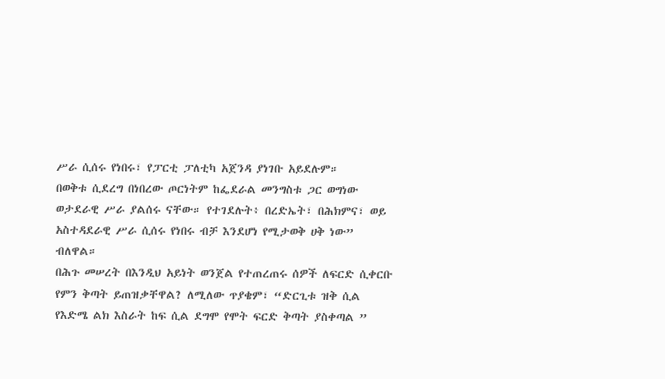ሥራ ሲሰሩ የነበሩ፣ የፓርቲ ፓለቲካ አጀንዳ ያነገቡ አይደሉም።
በወቅቱ ሲደረግ በነበረው ጦርነትም ከፌደራል መንግስቱ ጋር ወግነው ወታደራዊ ሥራ ያልሰሩ ናቸው። የተገደሉት፥ በረድኤት፣ በሕክምና፣ ወይ አስተዳደራዊ ሥራ ሲሰሩ የነበሩ ብቻ እንደሆነ የሚታወቅ ሀቅ ነው” ብለዋል።
በሕጉ መሠረት በእንዲህ አይነት ወንጀል የተጠረጠሩ ሰዎች ለፍርድ ሲቀርቡ የምን ቅጣት ይጠዝቃቸዋል? ለሚለው ጥያቄም፣ “ድርጊቱ ዝቅ ሲል የእድሜ ልክ እስራት ከፍ ሲል ደግሞ የሞት ፍርድ ቅጣት ያስቀጣል ”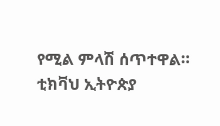የሚል ምላሽ ሰጥተዋል።
ቲክቫህ ኢትዮጵያ